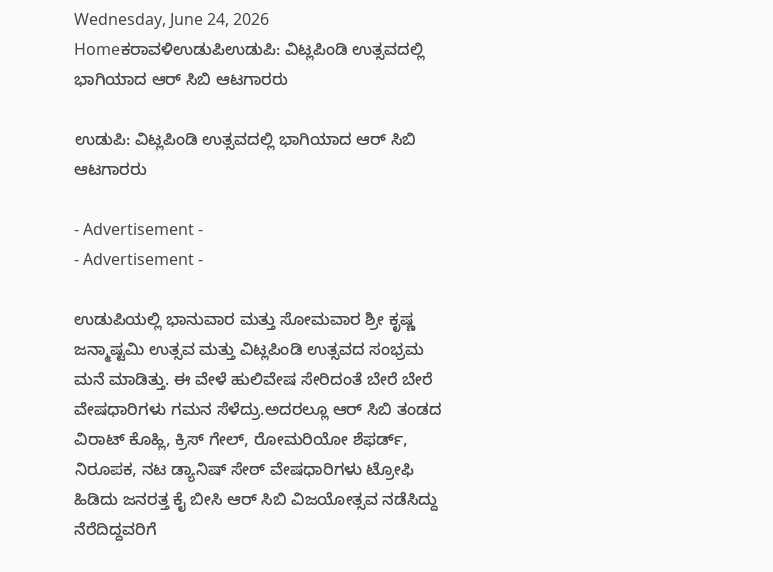Wednesday, June 24, 2026
Homeಕರಾವಳಿಉಡುಪಿಉಡುಪಿ: ವಿಟ್ಲಪಿಂಡಿ ಉತ್ಸವದಲ್ಲಿ ಭಾಗಿಯಾದ ಆರ್ ಸಿಬಿ ಆಟಗಾರರು

ಉಡುಪಿ: ವಿಟ್ಲಪಿಂಡಿ ಉತ್ಸವದಲ್ಲಿ ಭಾಗಿಯಾದ ಆರ್ ಸಿಬಿ ಆಟಗಾರರು

- Advertisement -
- Advertisement -

ಉಡುಪಿಯಲ್ಲಿ ಭಾನುವಾರ ಮತ್ತು ಸೋಮವಾರ ಶ್ರೀ ಕೃಷ್ಣ ಜನ್ಮಾಷ್ಟಮಿ ಉತ್ಸವ ಮತ್ತು ವಿಟ್ಲಪಿಂಡಿ ಉತ್ಸವದ ಸಂಭ್ರಮ ಮನೆ ಮಾಡಿತ್ತು. ಈ ವೇಳೆ ಹುಲಿವೇಷ ಸೇರಿದಂತೆ ಬೇರೆ ಬೇರೆ ವೇಷಧಾರಿಗಳು ಗಮನ ಸೆಳೆದ್ರು.ಅದರಲ್ಲೂ ಆರ್ ಸಿಬಿ ತಂಡದ ವಿರಾಟ್ ಕೊಹ್ಲಿ, ಕ್ರಿಸ್ ಗೇಲ್, ರೋಮರಿಯೋ ಶೆಫರ್ಡ್, ನಿರೂಪಕ, ನಟ ಡ್ಯಾನಿಷ್ ಸೇಠ್ ವೇಷಧಾರಿಗಳು ಟ್ರೋಫಿ ಹಿಡಿದು ಜನರತ್ತ ಕೈ ಬೀಸಿ ಆರ್ ಸಿಬಿ ವಿಜಯೋತ್ಸವ ನಡೆಸಿದ್ದು ನೆರೆದಿದ್ದವರಿಗೆ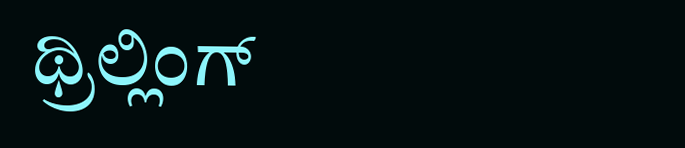ಥ್ರಿಲ್ಲಿಂಗ್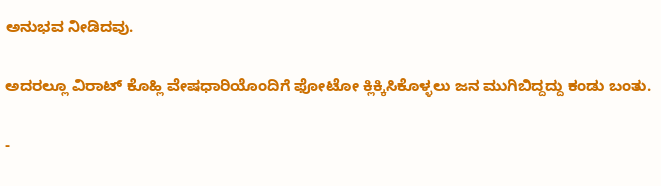ಅನುಭವ ನೀಡಿದವು.

ಅದರಲ್ಲೂ ವಿರಾಟ್ ಕೊಹ್ಲಿ ವೇಷಧಾರಿಯೊಂದಿಗೆ ಫೋಟೋ ಕ್ಲಿಕ್ಕಿಸಿಕೊಳ್ಳಲು ಜನ ಮುಗಿಬಿದ್ದದ್ದು ಕಂಡು ಬಂತು.

-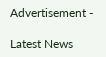Advertisement -

Latest News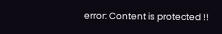error: Content is protected !!